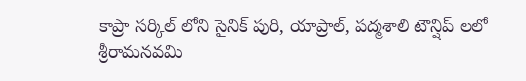కాప్రా సర్కిల్ లోని సైనిక్ పురి, యాప్రాల్, పద్మశాలి టౌన్షిప్ లలో శ్రీరామనవమి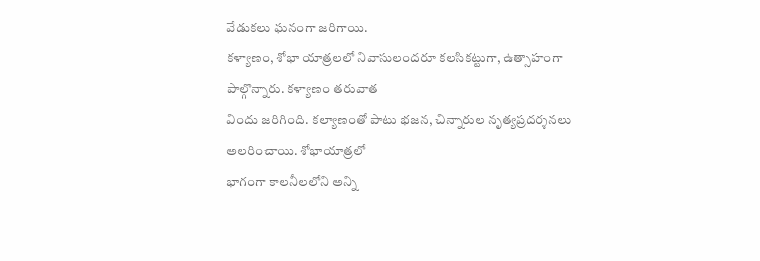వేడుకలు ఘనంగా జరిగాయి.
కళ్యాణం, శోభా యాత్రలలో నివాసులందరూ కలసికట్టుగా, ఉత్సాహంగా పాల్గొన్నారు. కళ్యాణం తరువాత
విందు జరిగింది. కల్యాణంతో పాటు భజన, చిన్నారుల నృత్యప్రదర్శనలు అలరించాయి. శోభాయాత్రలో
భాగంగా కాలనీలలోని అన్ని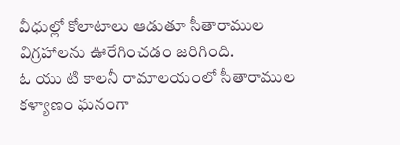వీధుల్లో కోలాటాలు ఆడుతూ సీతారాముల విగ్రహాలను ఊరేగించడం జరిగింది.
ఓ యు టి కాలనీ రామాలయంలో సీతారాముల కళ్యాణం ఘనంగా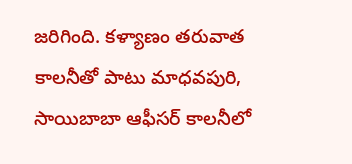జరిగింది. కళ్యాణం తరువాత
కాలనీతో పాటు మాధవపురి, సాయిబాబా ఆఫీసర్ కాలనీలో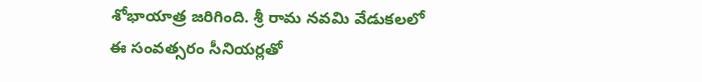శోభాయాత్ర జరిగింది. శ్రీ రామ నవమి వేడుకలలో
ఈ సంవత్సరం సీనియర్లతో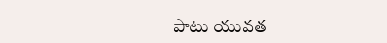పాటు యువత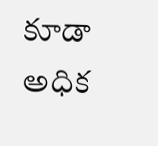కూడా అధిక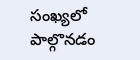సంఖ్యలో పాల్గొనడం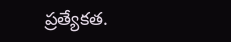ప్రత్యేకత.